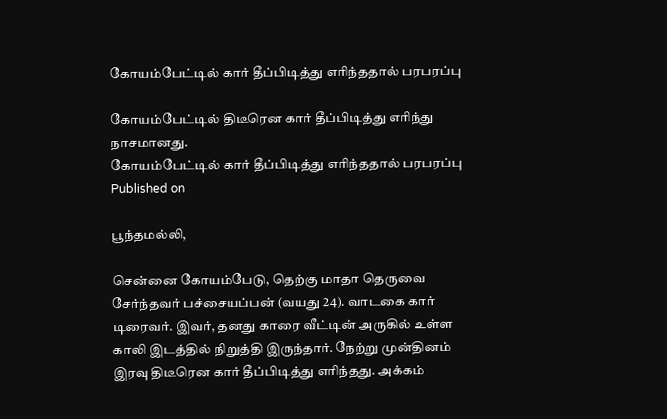கோயம்பேட்டில் கார் தீப்பிடித்து எரிந்ததால் பரபரப்பு

கோயம்பேட்டில் திடீரென கார் தீப்பிடித்து எரிந்து நாசமானது.
கோயம்பேட்டில் கார் தீப்பிடித்து எரிந்ததால் பரபரப்பு
Published on

பூந்தமல்லி,

சென்னை கோயம்பேடு, தெற்கு மாதா தெருவை சேர்ந்தவர் பச்சையப்பன் (வயது 24). வாடகை கார் டிரைவர். இவர், தனது காரை வீட்டின் அருகில் உள்ள காலி இடத்தில் நிறுத்தி இருந்தார். நேற்று முன்தினம் இரவு திடீரென கார் தீப்பிடித்து எரிந்தது. அக்கம்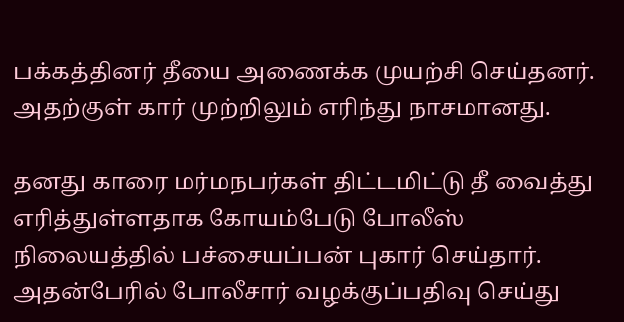பக்கத்தினர் தீயை அணைக்க முயற்சி செய்தனர். அதற்குள் கார் முற்றிலும் எரிந்து நாசமானது.

தனது காரை மர்மநபர்கள் திட்டமிட்டு தீ வைத்து எரித்துள்ளதாக கோயம்பேடு போலீஸ் நிலையத்தில் பச்சையப்பன் புகார் செய்தார். அதன்பேரில் போலீசார் வழக்குப்பதிவு செய்து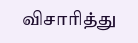விசாரித்து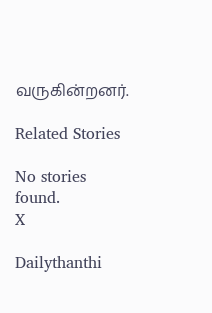வருகின்றனர்.

Related Stories

No stories found.
X

Dailythanthi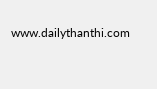www.dailythanthi.com